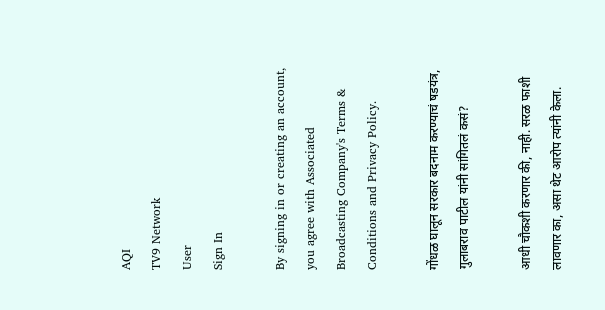AQI
TV9 Network
User
Sign In

By signing in or creating an account, you agree with Associated Broadcasting Company's Terms & Conditions and Privacy Policy.

गोंधळ घालून सरकार बदनाम करण्याचं षडयंत्र, गुलाबराव पाटील यांनी सांगितलं कसं?

आधी चौकशी करणार की, नाही. सरळ फाशी लावणार का, असा थेट आरोप त्यांनी केला.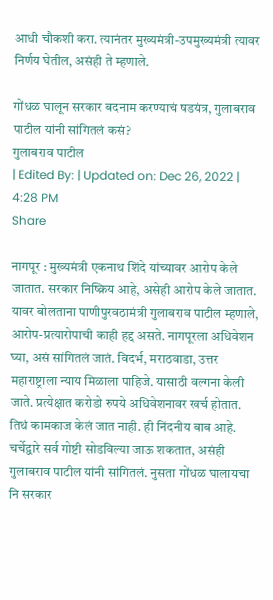आधी चौकशी करा. त्यानंतर मुख्यमंत्री-उपमुख्यमंत्री त्यावर निर्णय घेतील, असंही ते म्हणाले.

गोंधळ घालून सरकार बदनाम करण्याचं षडयंत्र, गुलाबराव पाटील यांनी सांगितलं कसं?
गुलाबराव पाटील
| Edited By: | Updated on: Dec 26, 2022 | 4:28 PM
Share

नागपूर : मुख्यमंत्री एकनाथ शिंदे यांच्यावर आरोप केले जातात. सरकार निष्क्रिय आहे, असेही आरोप केले जातात. यावर बोलताना पाणीपुरवठामंत्री गुलाबराव पाटील म्हणाले, आरोप-प्रत्यारोपाची काही हद्द असते. नागपूरला अधिवेशन घ्या, असं सांगितलं जातं. विदर्भ, मराठवाडा, उत्तर महाराष्ट्राला न्याय मिळाला पाहिजे. यासाठी वल्गना केली जाते. प्रत्येक्षात करोडो रुपये अधिवेशनावर खर्च होतात. तिथं कामकाज केलं जात नाही. ही निंदनीय बाब आहे. चर्चेद्वारे सर्व गोष्टी सोडविल्या जाऊ शकतात, असंही गुलाबराव पाटील यांनी सांगितलं. नुसता गोंधळ घालायचा नि सरकार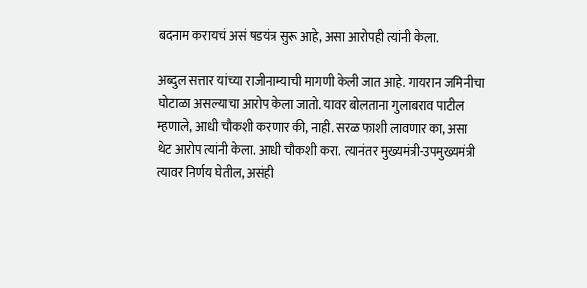बदनाम करायचं असं षडयंत्र सुरू आहे, असा आरोपही त्यांनी केला.

अब्दुल सत्तार यांच्या राजीनाम्याची मागणी केली जात आहे. गायरान जमिनीचा घोटाळा असल्याचा आरोप केला जातो. यावर बोलताना गुलाबराव पाटील म्हणाले, आधी चौकशी करणार की, नाही. सरळ फाशी लावणार का, असा थेट आरोप त्यांनी केला. आधी चौकशी करा. त्यानंतर मुख्यमंत्री-उपमुख्यमंत्री त्यावर निर्णय घेतील, असंही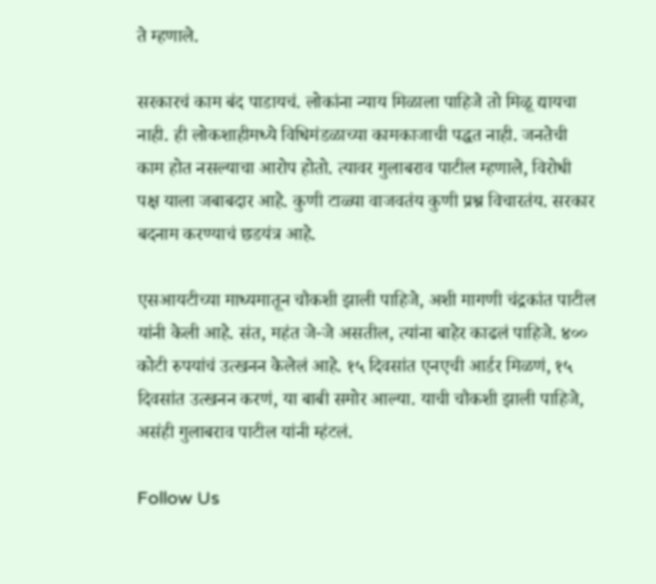ते म्हणाले.

सरकारचं काम बंद पाडायचं. लोकांना न्याय मिळाला पाहिजे तो मिळू द्यायचा नाही. ही लोकशाहीमध्ये विधिमंडळाच्या कामकाजाची पद्धत नाही. जनतेची काम होत नसल्याचा आरोप होतो. त्यावर गुलाबराव पाटील म्हणाले, विरोधी पक्ष याला जबाबदार आहे. कुणी टाळ्या वाजवतंय कुणी प्रश्न विचारतंय. सरकार बदनाम करण्याचं छडयंत्र आहे.

एसआयटीच्या माध्यमातून चौकशी झाली पाहिजे, अशी मागणी चंद्रकांत पाटील यांनी केली आहे. संत, महंत जे-जे असतील, त्यांना बाहेर काढलं पाहिजे. ४०० कोटी रुपयांचं उत्खनन केलेलं आहे. १५ दिवसांत एनएची आर्डर मिळणं, १५ दिवसांत उत्खनन करणं, या बाबी समोर आल्या. याची चौकशी झाली पाहिजे, असंही गुलाबराव पाटील यांनी म्हंटलं.

Follow Us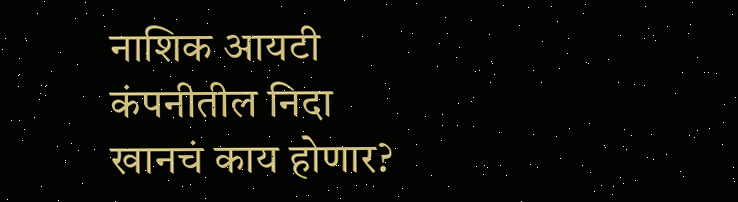नाशिक आयटी कंपनीतील निदा खानचं काय होणार?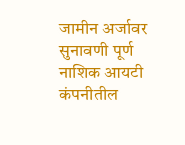जामीन अर्जावर सुनावणी पूर्ण
नाशिक आयटी कंपनीतील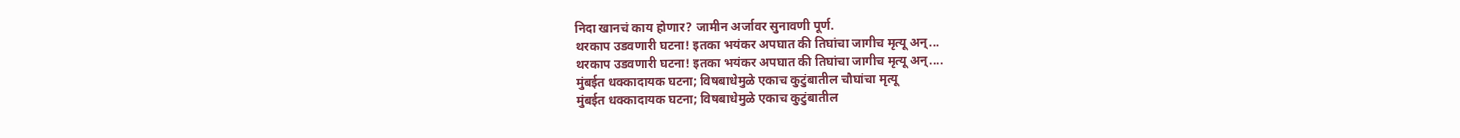निदा खानचं काय होणार? जामीन अर्जावर सुनावणी पूर्ण.
थरकाप उडवणारी घटना! इतका भयंकर अपघात की तिघांचा जागीच मृत्यू अन्...
थरकाप उडवणारी घटना! इतका भयंकर अपघात की तिघांचा जागीच मृत्यू अन्....
मुंबईत धक्कादायक घटना; विषबाधेमुळे एकाच कुटुंबातील चौघांचा मृत्यू
मुंबईत धक्कादायक घटना; विषबाधेमुळे एकाच कुटुंबातील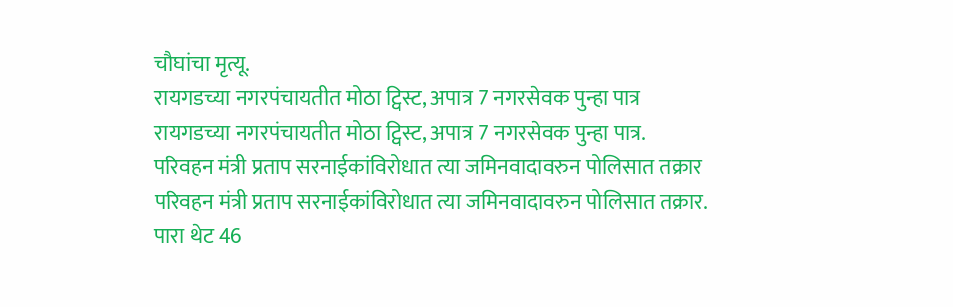चौघांचा मृत्यू.
रायगडच्या नगरपंचायतीत मोठा ट्विस्ट, अपात्र 7 नगरसेवक पुन्हा पात्र
रायगडच्या नगरपंचायतीत मोठा ट्विस्ट, अपात्र 7 नगरसेवक पुन्हा पात्र.
परिवहन मंत्री प्रताप सरनाईकांविरोधात त्या जमिनवादावरुन पोलिसात तक्रार
परिवहन मंत्री प्रताप सरनाईकांविरोधात त्या जमिनवादावरुन पोलिसात तक्रार.
पारा थेट 46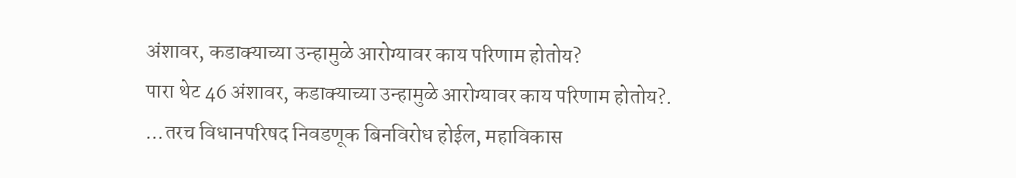अंशावर, कडाक्याच्या उन्हामुळे आरोग्यावर काय परिणाम होतोय?
पारा थेट 46 अंशावर, कडाक्याच्या उन्हामुळे आरोग्यावर काय परिणाम होतोय?.
...तरच विधानपरिषद निवडणूक बिनविरोध होईल, महाविकास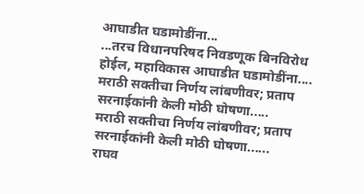आघाडीत घडामोडींना...
...तरच विधानपरिषद निवडणूक बिनविरोध होईल, महाविकास आघाडीत घडामोडींना....
मराठी सक्तीचा निर्णय लांबणीवर; प्रताप सरनाईकांनी केली मोठी घोषणा.....
मराठी सक्तीचा निर्णय लांबणीवर; प्रताप सरनाईकांनी केली मोठी घोषणा......
राघव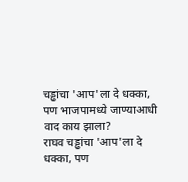चड्ढांचा 'आप'ला दे धक्का, पण भाजपामध्ये जाण्याआधी वाद काय झाला?
राघव चड्ढांचा 'आप'ला दे धक्का, पण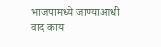भाजपामध्ये जाण्याआधी वाद काय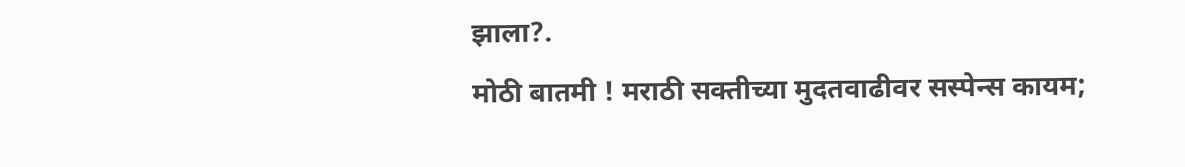झाला?.
मोठी बातमी ! मराठी सक्तीच्या मुदतवाढीवर सस्पेन्स कायम;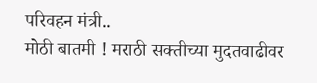परिवहन मंत्री..
मोठी बातमी ! मराठी सक्तीच्या मुदतवाढीवर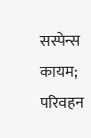सस्पेन्स कायम; परिवहन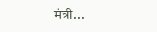मंत्री...